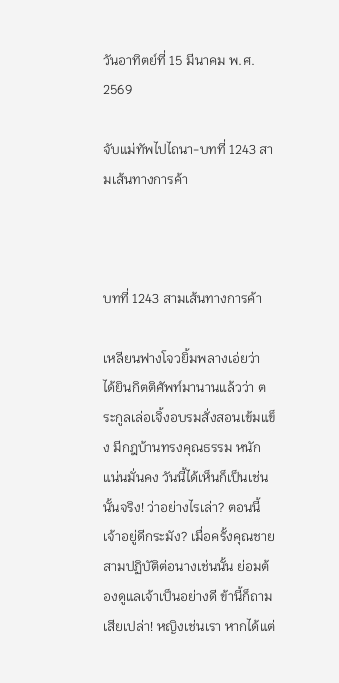วันอาทิตย์ที่ 15 มีนาคม พ.ศ. 2569

จับแม่ทัพไปไถนา-บทที่ 1243 สามเส้นทางการค้า



บทที่ 1243 สามเส้นทางการค้า

เหลียนฟางโจวยิ้มพลางเอ่ยว่า ได้ยินกิตติศัพท์มานานแล้วว่า ตระกูลเล่อเจิ้งอบรมสั่งสอนเข้มแข็ง มีกฎบ้านทรงคุณธรรม หนักแน่นมั่นคง วันนี้ได้เห็นก็เป็นเช่นนั้นจริง! ว่าอย่างไรเล่า? ตอนนี้เจ้าอยู่ดีกระมัง? เมื่อครั้งคุณชายสามปฏิบัติต่อนางเช่นนั้น ย่อมต้องดูแลเจ้าเป็นอย่างดี ข้านี้ก็ถามเสียเปล่า! หญิงเช่นเรา หากได้แต่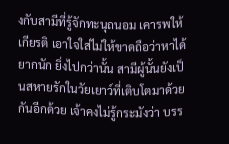งกับสามีที่รู้จักทะนุถนอม เคารพให้เกียรติ เอาใจใส่ไม่ให้ขาดถือว่าหาได้ยากนัก ยิ่งไปกว่านั้น สามีผู้นั้นยังเป็นสหายรักในวัยเยาว์ที่เติบโตมาด้วยกันอีกด้วย เจ้าคงไม่รู้กระมังว่า บรร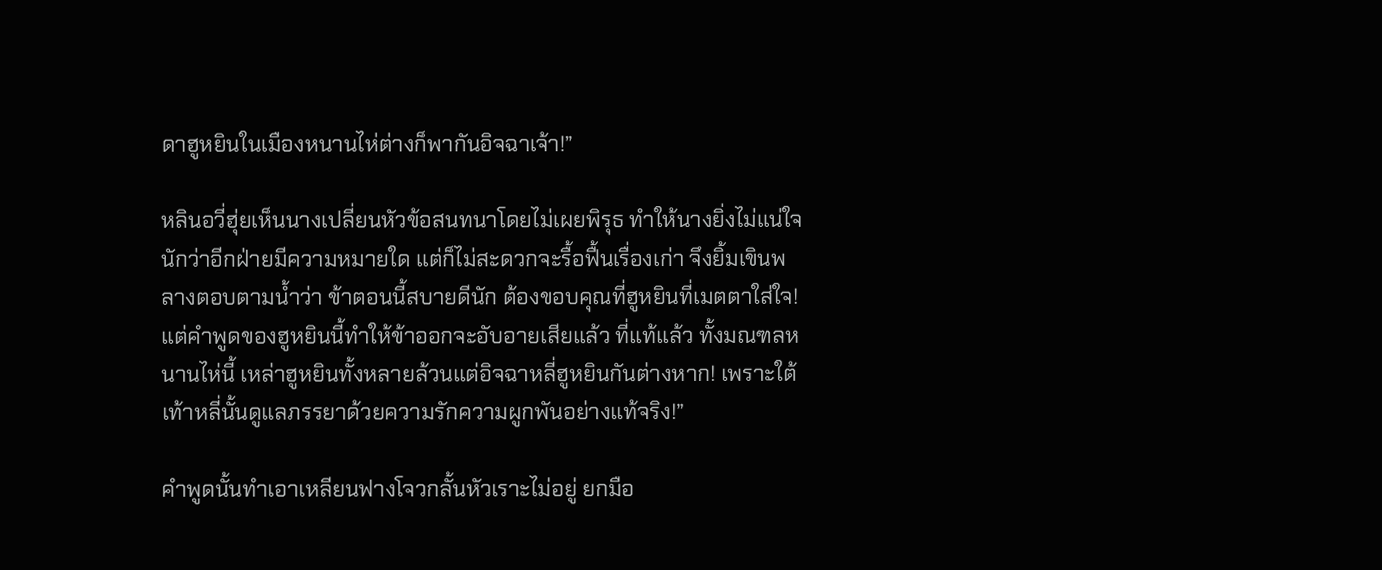ดาฮูหยินในเมืองหนานไห่ต่างก็พากันอิจฉาเจ้า!”

หลินอวี่ฮุ่ยเห็นนางเปลี่ยนหัวข้อสนทนาโดยไม่เผยพิรุธ ทำให้นางยิ่งไม่แน่ใจนักว่าอีกฝ่ายมีความหมายใด แต่ก็ไม่สะดวกจะรื้อฟื้นเรื่องเก่า จึงยิ้มเขินพลางตอบตามน้ำว่า ข้าตอนนี้สบายดีนัก ต้องขอบคุณที่ฮูหยินที่เมตตาใส่ใจ! แต่คำพูดของฮูหยินนี้ทำให้ข้าออกจะอับอายเสียแล้ว ที่แท้แล้ว ทั้งมณฑลหนานไห่นี้ เหล่าฮูหยินทั้งหลายล้วนแต่อิจฉาหลี่ฮูหยินกันต่างหาก! เพราะใต้เท้าหลี่นั้นดูแลภรรยาด้วยความรักความผูกพันอย่างแท้จริง!”

คำพูดนั้นทำเอาเหลียนฟางโจวกลั้นหัวเราะไม่อยู่ ยกมือ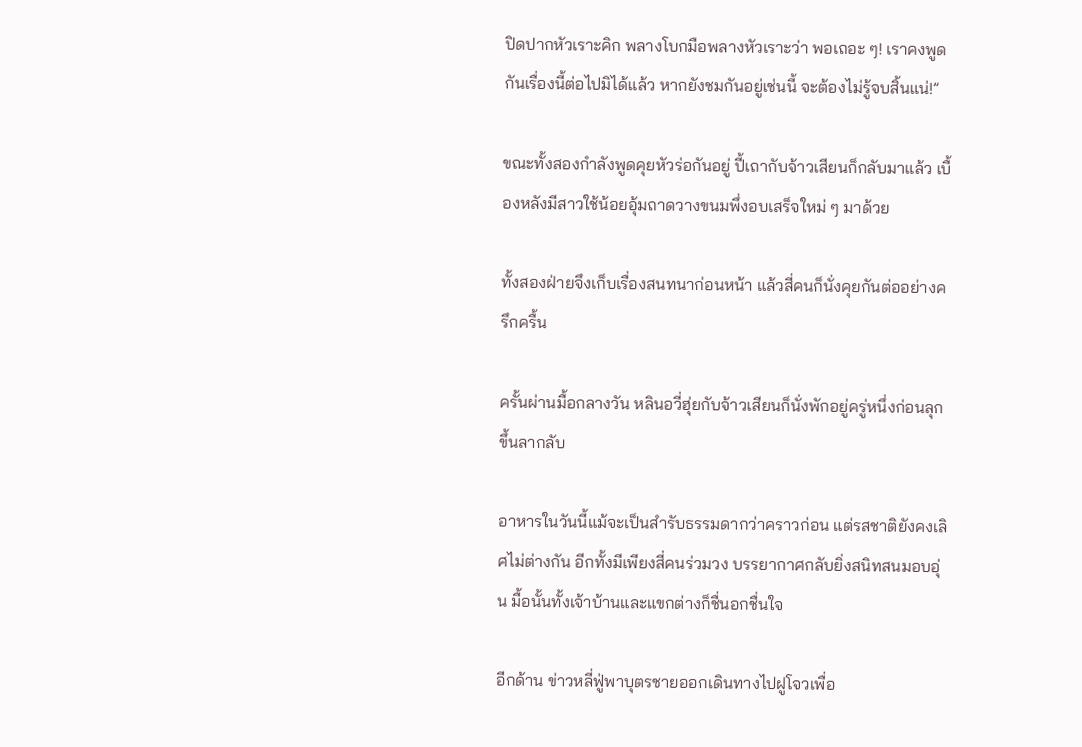ปิดปากหัวเราะคิก พลางโบกมือพลางหัวเราะว่า พอเถอะ ๆ! เราคงพูดกันเรื่องนี้ต่อไปมิได้แล้ว หากยังชมกันอยู่เช่นนี้ จะต้องไม่รู้จบสิ้นแน่!”

ขณะทั้งสองกำลังพูดคุยหัวร่อกันอยู่ ปี้เถากับจ้าวเสียนก็กลับมาแล้ว เบื้องหลังมีสาวใช้น้อยอุ้มถาดวางขนมพึ่งอบเสร็จใหม่ ๆ มาด้วย

ทั้งสองฝ่ายจึงเก็บเรื่องสนทนาก่อนหน้า แล้วสี่คนก็นั่งคุยกันต่ออย่างครึกครื้น

ครั้นผ่านมื้อกลางวัน หลินอวี่ฮุ่ยกับจ้าวเสียนก็นั่งพักอยู่ครู่หนึ่งก่อนลุกขึ้นลากลับ

อาหารในวันนี้แม้จะเป็นสำรับธรรมดากว่าคราวก่อน แต่รสชาติยังคงเลิศไม่ต่างกัน อีกทั้งมีเพียงสี่คนร่วมวง บรรยากาศกลับยิ่งสนิทสนมอบอุ่น มื้อนั้นทั้งเจ้าบ้านและแขกต่างก็ชื่นอกชื่นใจ

อีกด้าน ข่าวหลี่ฟู่พาบุตรชายออกเดินทางไปฝูโจวเพื่อ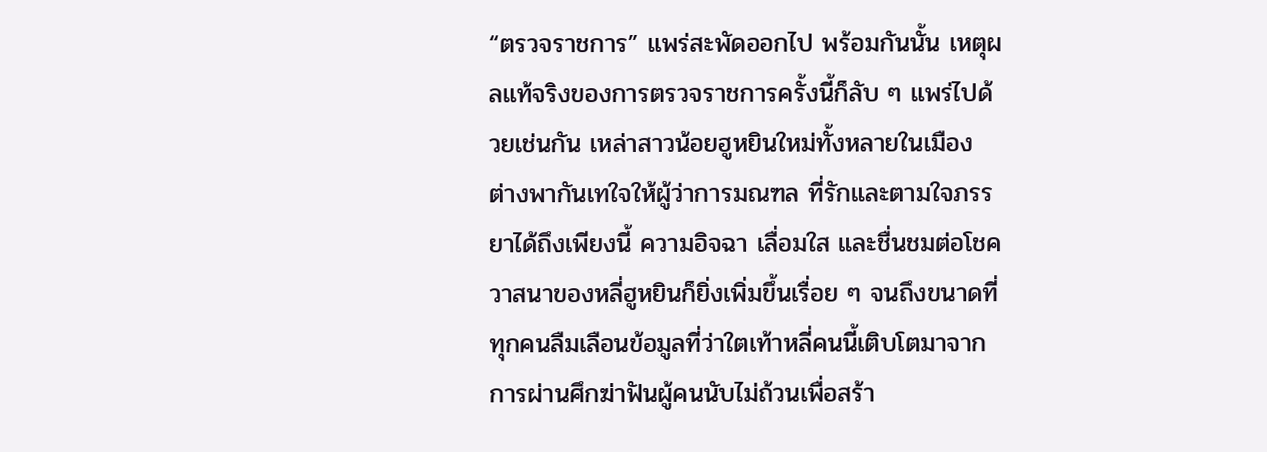“ตรวจราชการ” แพร่สะพัดออกไป พร้อมกันนั้น เหตุผลแท้จริงของการตรวจราชการครั้งนี้ก็ลับ ๆ แพร่ไปด้วยเช่นกัน เหล่าสาวน้อยฮูหยินใหม่ทั้งหลายในเมือง ต่างพากันเทใจให้ผู้ว่าการมณฑล ที่รักและตามใจภรรยาได้ถึงเพียงนี้ ความอิจฉา เลื่อมใส และชื่นชมต่อโชควาสนาของหลี่ฮูหยินก็ยิ่งเพิ่มขึ้นเรื่อย ๆ จนถึงขนาดที่ทุกคนลืมเลือนข้อมูลที่ว่าใตเท้าหลี่คนนี้เติบโตมาจากการผ่านศึกฆ่าฟันผู้คนนับไม่ถ้วนเพื่อสร้า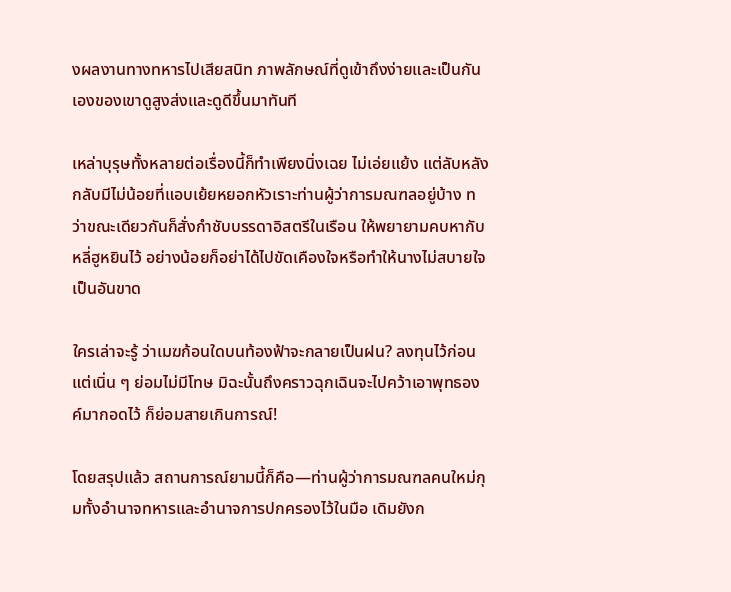งผลงานทางทหารไปเสียสนิท ภาพลักษณ์ที่ดูเข้าถึงง่ายและเป็นกันเองของเขาดูสูงส่งและดูดีขึ้นมาทันที

เหล่าบุรุษทั้งหลายต่อเรื่องนี้ก็ทำเพียงนิ่งเฉย ไม่เอ่ยแย้ง แต่ลับหลังกลับมีไม่น้อยที่แอบเย้ยหยอกหัวเราะท่านผู้ว่าการมณฑลอยู่บ้าง ทว่าขณะเดียวกันก็สั่งกำชับบรรดาอิสตรีในเรือน ให้พยายามคบหากับหลี่ฮูหยินไว้ อย่างน้อยก็อย่าได้ไปขัดเคืองใจหรือทำให้นางไม่สบายใจเป็นอันขาด

ใครเล่าจะรู้ ว่าเมฆก้อนใดบนท้องฟ้าจะกลายเป็นฝน? ลงทุนไว้ก่อนแต่เนิ่น ๆ ย่อมไม่มีโทษ มิฉะนั้นถึงคราวฉุกเฉินจะไปคว้าเอาพุทธองค์มากอดไว้ ก็ย่อมสายเกินการณ์!

โดยสรุปแล้ว สถานการณ์ยามนี้ก็คือ—ท่านผู้ว่าการมณฑลคนใหม่กุมทั้งอำนาจทหารและอำนาจการปกครองไว้ในมือ เดิมยังก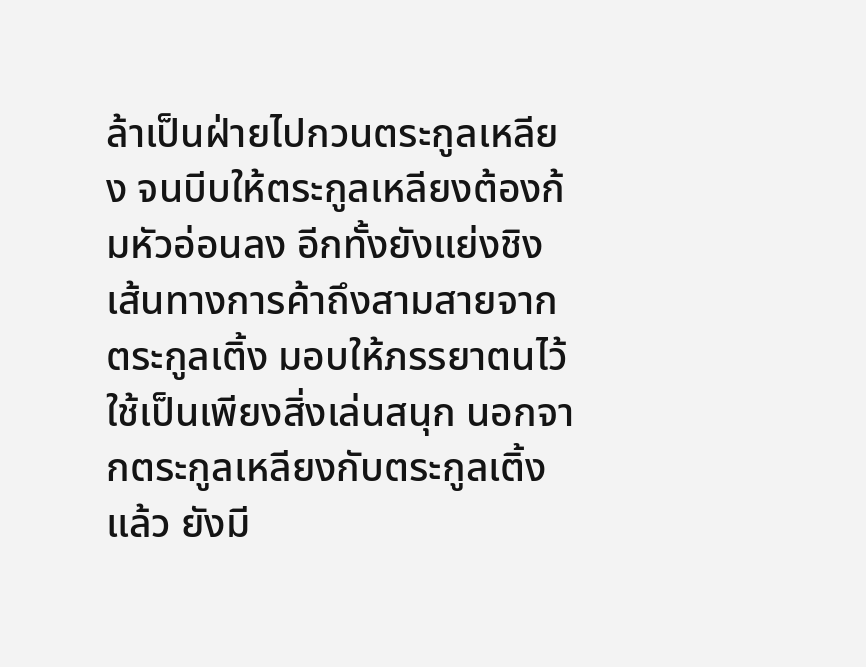ล้าเป็นฝ่ายไปกวนตระกูลเหลียง จนบีบให้ตระกูลเหลียงต้องก้มหัวอ่อนลง อีกทั้งยังแย่งชิงเส้นทางการค้าถึงสามสายจากตระกูลเติ้ง มอบให้ภรรยาตนไว้ใช้เป็นเพียงสิ่งเล่นสนุก นอกจากตระกูลเหลียงกับตระกูลเติ้งแล้ว ยังมี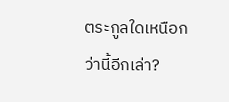ตระกูลใดเหนือกว่านี้อีกเล่า?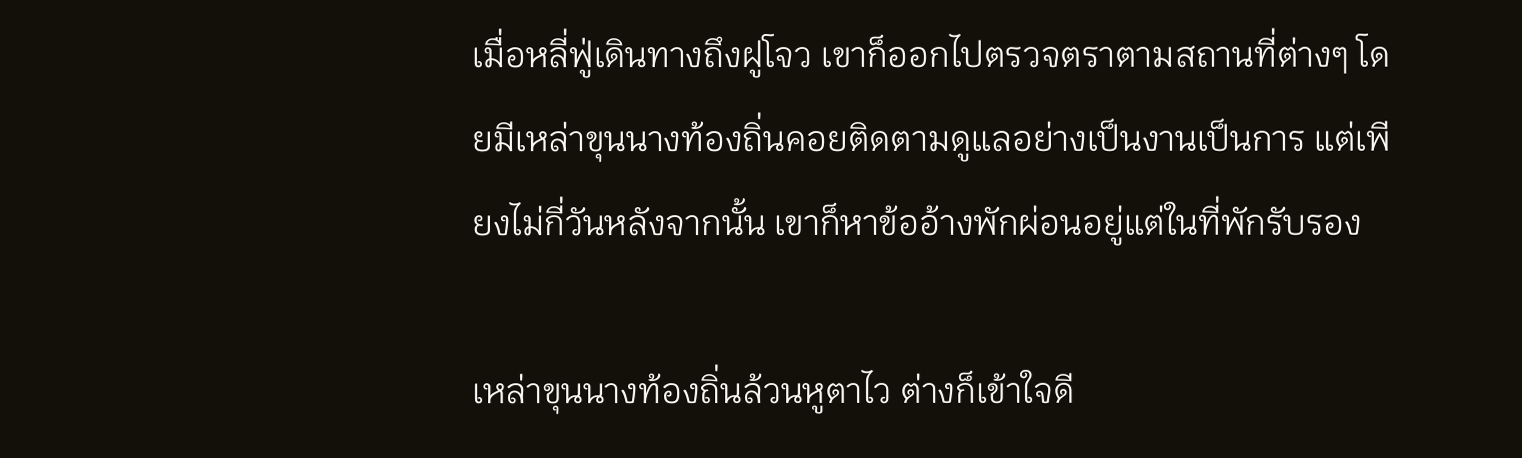เมื่อหลี่ฟู่เดินทางถึงฝูโจว เขาก็ออกไปตรวจตราตามสถานที่ต่างๆ โดยมีเหล่าขุนนางท้องถิ่นคอยติดตามดูแลอย่างเป็นงานเป็นการ แต่เพียงไม่กี่วันหลังจากนั้น เขาก็หาข้ออ้างพักผ่อนอยู่แต่ในที่พักรับรอง

เหล่าขุนนางท้องถิ่นล้วนหูตาไว ต่างก็เข้าใจดี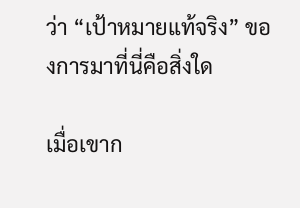ว่า “เป้าหมายแท้จริง” ของการมาที่นี่คือสิ่งใด

เมื่อเขาก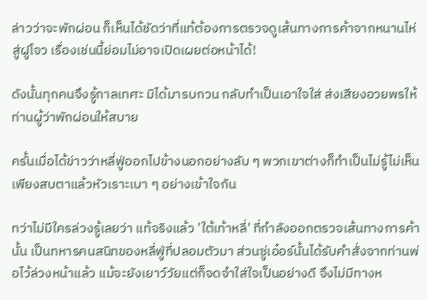ล่าวว่าจะพักผ่อน ก็เห็นได้ชัดว่าที่แท้ต้องการตรวจดูเส้นทางการค้าจากหนานไห่สู่ฝูโจว เรื่องเช่นนี้ย่อมไม่อาจเปิดเผยต่อหน้าได้!

ดังนั้นทุกคนจึงรู้กาลเทศะ มิได้มารบกวน กลับทำเป็นเอาใจใส่ ส่งเสียงอวยพรให้ท่านผู้ว่าพักผ่อนให้สบาย

ครั้นเมื่อได้ข่าวว่าหลี่ฟู่ออกไปข้างนอกอย่างลับ ๆ พวกเขาต่างก็ทำเป็นไม่รู้ไม่เห็น เพียงสบตาแล้วหัวเราะเบา ๆ อย่างเข้าใจกัน

ทว่าไม่มีใครล่วงรู้เลยว่า แท้จริงแล้ว 'ใต้เท้าหลี่' ที่กำลังออกตรวจเส้นทางการค้านั้น เป็นทหารคนสนิทของหลี่ฟู่ที่ปลอมตัวมา ส่วนซู่เอ๋อร์นั้นได้รับคำสั่งจากท่านพ่อไว้ล่วงหน้าแล้ว แม้จะยังเยาว์วัยแต่ก็จดจำใส่ใจเป็นอย่างดี จึงไม่มีทางห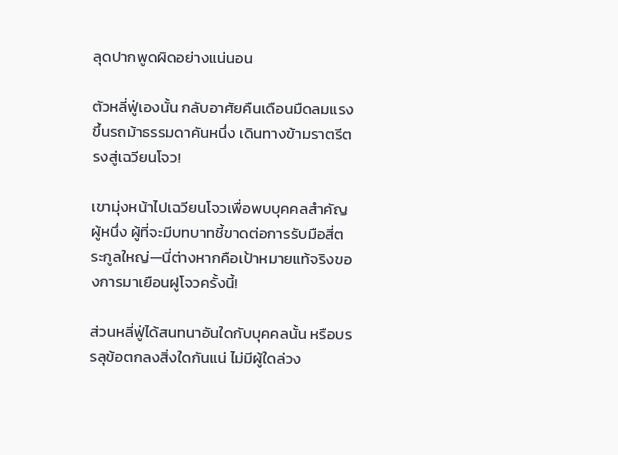ลุดปากพูดผิดอย่างแน่นอน

ตัวหลี่ฟู่เองนั้น กลับอาศัยคืนเดือนมืดลมแรง ขึ้นรถม้าธรรมดาคันหนึ่ง เดินทางข้ามราตรีตรงสู่เฉวียนโจว!

เขามุ่งหน้าไปเฉวียนโจวเพื่อพบบุคคลสำคัญผู้หนึ่ง ผู้ที่จะมีบทบาทชี้ขาดต่อการรับมือสี่ตระกูลใหญ่—นี่ต่างหากคือเป้าหมายแท้จริงของการมาเยือนฝูโจวครั้งนี้!

ส่วนหลี่ฟู่ได้สนทนาอันใดกับบุคคลนั้น หรือบรรลุข้อตกลงสิ่งใดกันแน่ ไม่มีผู้ใดล่วง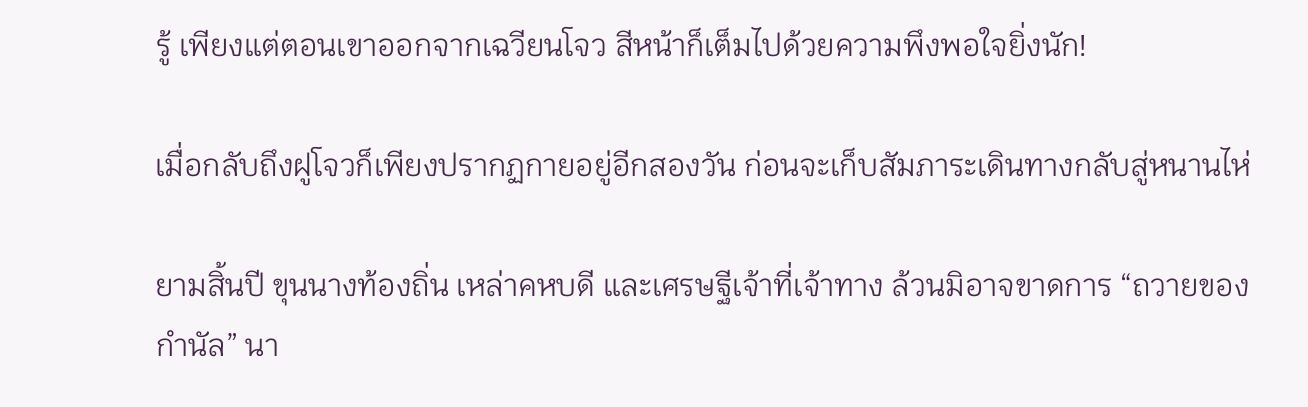รู้ เพียงแต่ตอนเขาออกจากเฉวียนโจว สีหน้าก็เต็มไปด้วยความพึงพอใจยิ่งนัก!

เมื่อกลับถึงฝูโจวก็เพียงปรากฏกายอยู่อีกสองวัน ก่อนจะเก็บสัมภาระเดินทางกลับสู่หนานไห่

ยามสิ้นปี ขุนนางท้องถิ่น เหล่าคหบดี และเศรษฐีเจ้าที่เจ้าทาง ล้วนมิอาจขาดการ “ถวายของกำนัล” นา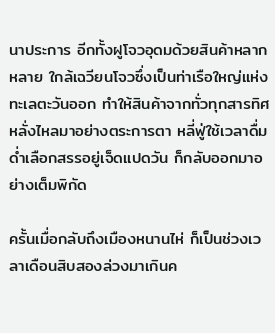นาประการ อีกทั้งฝูโจวอุดมด้วยสินค้าหลากหลาย ใกล้เฉวียนโจวซึ่งเป็นท่าเรือใหญ่แห่งทะเลตะวันออก ทำให้สินค้าจากทั่วทุกสารทิศหลั่งไหลมาอย่างตระการตา หลี่ฟู่ใช้เวลาดื่มด่ำเลือกสรรอยู่เจ็ดแปดวัน ก็กลับออกมาอย่างเต็มพิกัด

ครั้นเมื่อกลับถึงเมืองหนานไห่ ก็เป็นช่วงเวลาเดือนสิบสองล่วงมาเกินค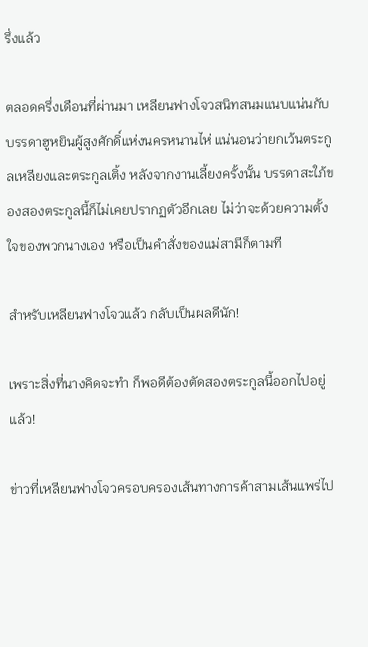รึ่งแล้ว

ตลอดครึ่งเดือนที่ผ่านมา เหลียนฟางโจวสนิทสนมแนบแน่นกับบรรดาฮูหยินผู้สูงศักดิ์แห่งนครหนานไห่ แน่นอนว่ายกเว้นตระกูลเหลียงและตระกูลเติ้ง หลังจากงานเลี้ยงครั้งนั้น บรรดาสะใภ้ของสองตระกูลนี้ก็ไม่เคยปรากฏตัวอีกเลย ไม่ว่าจะด้วยความตั้งใจของพวกนางเอง หรือเป็นคำสั่งของแม่สามีก็ตามที

สำหรับเหลียนฟางโจวแล้ว กลับเป็นผลดีนัก!

เพราะสิ่งที่นางคิดจะทำ ก็พอดีต้องตัดสองตระกูลนี้ออกไปอยู่แล้ว!

ข่าวที่เหลียนฟางโจวครอบครองเส้นทางการค้าสามเส้นแพร่ไป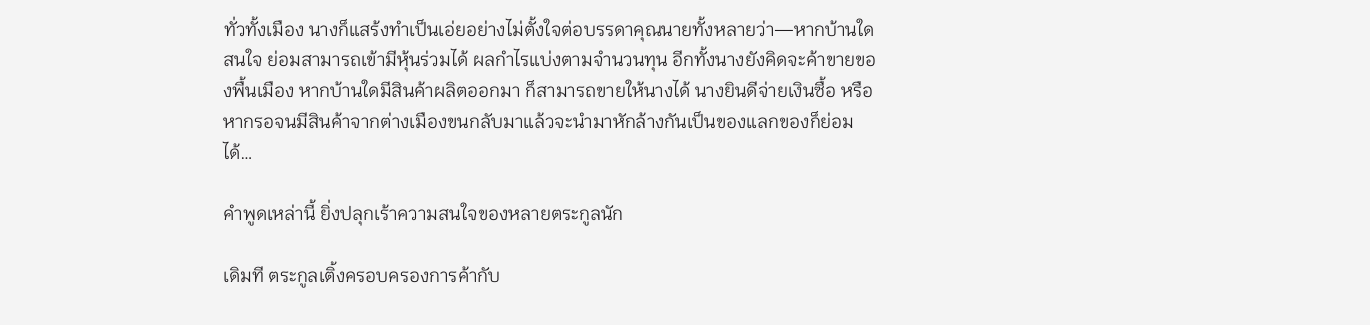ทั่วทั้งเมือง นางก็แสร้งทำเป็นเอ่ยอย่างไม่ตั้งใจต่อบรรดาคุณนายทั้งหลายว่า—หากบ้านใดสนใจ ย่อมสามารถเข้ามีหุ้นร่วมได้ ผลกำไรแบ่งตามจำนวนทุน อีกทั้งนางยังคิดจะค้าขายของพื้นเมือง หากบ้านใดมีสินค้าผลิตออกมา ก็สามารถขายให้นางได้ นางยินดีจ่ายเงินซื้อ หรือหากรอจนมีสินค้าจากต่างเมืองขนกลับมาแล้วจะนำมาหักล้างกันเป็นของแลกของก็ย่อมได้…

คำพูดเหล่านี้ ยิ่งปลุกเร้าความสนใจของหลายตระกูลนัก

เดิมที ตระกูลเติ้งครอบครองการค้ากับ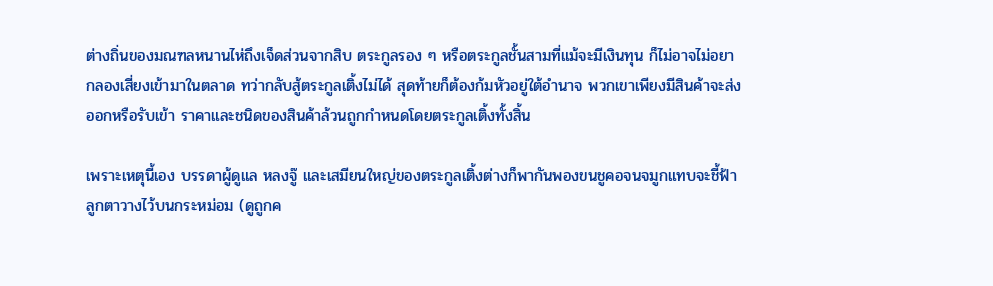ต่างถิ่นของมณฑลหนานไห่ถึงเจ็ดส่วนจากสิบ ตระกูลรอง ๆ หรือตระกูลชั้นสามที่แม้จะมีเงินทุน ก็ไม่อาจไม่อยากลองเสี่ยงเข้ามาในตลาด ทว่ากลับสู้ตระกูลเติ้งไม่ได้ สุดท้ายก็ต้องก้มหัวอยู่ใต้อำนาจ พวกเขาเพียงมีสินค้าจะส่งออกหรือรับเข้า ราคาและชนิดของสินค้าล้วนถูกกำหนดโดยตระกูลเติ้งทั้งสิ้น

เพราะเหตุนี้เอง บรรดาผู้ดูแล หลงจู๊ และเสมียนใหญ่ของตระกูลเติ้งต่างก็พากันพองขนชูคอจนจมูกแทบจะชี้ฟ้า ลูกตาวางไว้บนกระหม่อม (ดูถูกค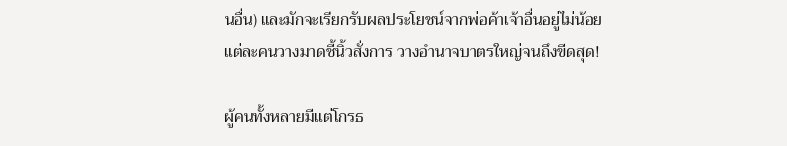นอื่น) และมักจะเรียกรับผลประโยชน์จากพ่อค้าเจ้าอื่นอยู่ไม่น้อย แต่ละคนวางมาดชี้นิ้วสั่งการ วางอำนาจบาตรใหญ่จนถึงขีดสุด!

ผู้คนทั้งหลายมีแต่โกรธ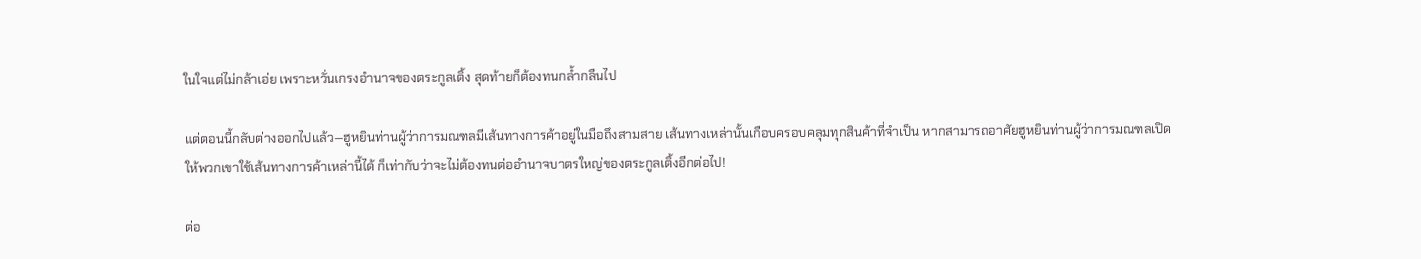ในใจแต่ไม่กล้าเอ่ย เพราะหวั่นเกรงอำนาจของตระกูลเติ้ง สุดท้ายก็ต้องทนกล้ำกลืนไป

แต่ตอนนี้กลับต่างออกไปแล้ว—ฮูหยินท่านผู้ว่าการมณฑลมีเส้นทางการค้าอยู่ในมือถึงสามสาย เส้นทางเหล่านั้นเกือบครอบคลุมทุกสินค้าที่จำเป็น หากสามารถอาศัยฮูหยินท่านผู้ว่าการมณฑลเปิดให้พวกเขาใช้เส้นทางการค้าเหล่านี้ได้ ก็เท่ากับว่าจะไม่ต้องทนต่ออำนาจบาตรใหญ่ของตระกูลเติ้งอีกต่อไป!

ต่อ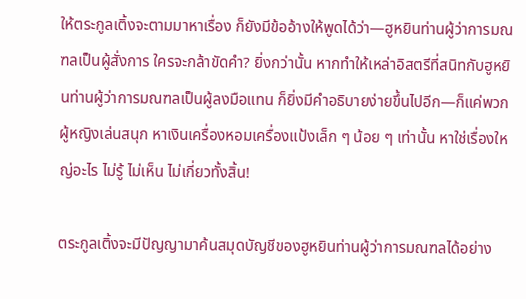ให้ตระกูลเติ้งจะตามมาหาเรื่อง ก็ยังมีข้ออ้างให้พูดได้ว่า—ฮูหยินท่านผู้ว่าการมณฑลเป็นผู้สั่งการ ใครจะกล้าขัดคำ? ยิ่งกว่านั้น หากทำให้เหล่าอิสตรีที่สนิทกับฮูหยินท่านผู้ว่าการมณฑลเป็นผู้ลงมือแทน ก็ยิ่งมีคำอธิบายง่ายขึ้นไปอีก—ก็แค่พวกผู้หญิงเล่นสนุก หาเงินเครื่องหอมเครื่องแป้งเล็ก ๆ น้อย ๆ เท่านั้น หาใช่เรื่องใหญ่อะไร ไม่รู้ ไม่เห็น ไม่เกี่ยวทั้งสิ้น!

ตระกูลเติ้งจะมีปัญญามาค้นสมุดบัญชีของฮูหยินท่านผู้ว่าการมณฑลได้อย่าง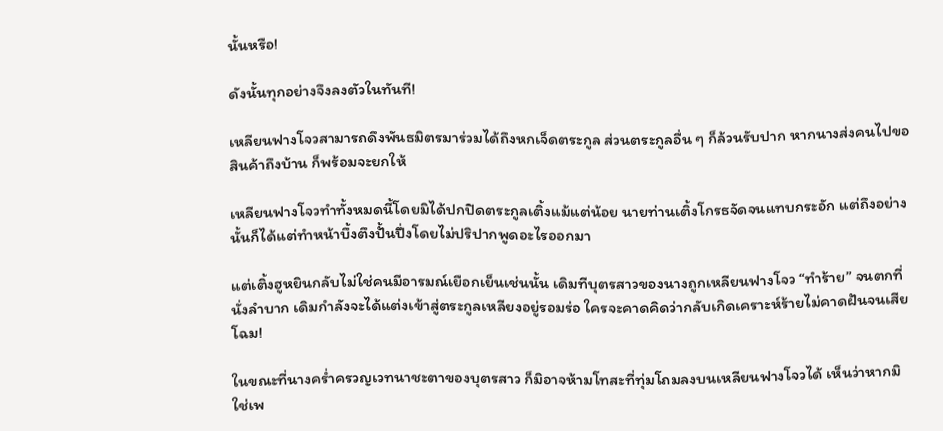นั้นหรือ!

ดังนั้นทุกอย่างจึงลงตัวในทันที!

เหลียนฟางโจวสามารถดึงพันธมิตรมาร่วมได้ถึงหกเจ็ดตระกูล ส่วนตระกูลอื่น ๆ ก็ล้วนรับปาก หากนางส่งคนไปขอสินค้าถึงบ้าน ก็พร้อมจะยกให้

เหลียนฟางโจวทำทั้งหมดนี้โดยมิได้ปกปิดตระกูลเติ้งแม้แต่น้อย นายท่านเติ้งโกรธจัดจนแทบกระอัก แต่ถึงอย่างนั้นก็ได้แต่ทำหน้าบึ้งตึงปั้นปึ่งโดยไม่ปริปากพูดอะไรออกมา

แต่เติ้งฮูหยินกลับไม่ใช่คนมีอารมณ์เยือกเย็นเช่นนั้น เดิมทีบุตรสาวของนางถูกเหลียนฟางโจว “ทำร้าย” จนตกที่นั่งลำบาก เดิมกำลังจะได้แต่งเข้าสู่ตระกูลเหลียงอยู่รอมร่อ ใครจะคาดคิดว่ากลับเกิดเคราะห์ร้ายไม่คาดฝันจนเสียโฉม!

ในขณะที่นางคร่ำครวญเวทนาชะตาของบุตรสาว ก็มิอาจห้ามโทสะที่ทุ่มโถมลงบนเหลียนฟางโจวได้ เห็นว่าหากมิใช่เพ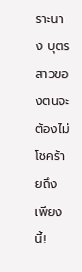ราะนาง บุตรสาวของตนจะต้องไม่โชคร้ายถึงเพียงนี้!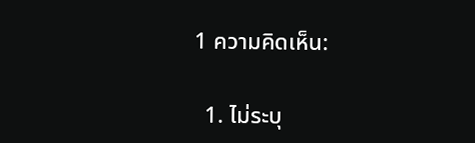1 ความคิดเห็น:

  1. ไม่ระบุ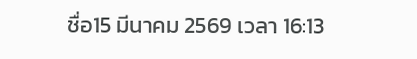ชื่อ15 มีนาคม 2569 เวลา 16:13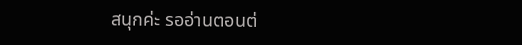สนุกค่ะ รออ่านตอนต่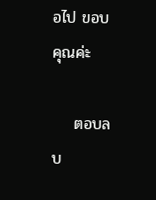อไป ขอบคุณค่ะ

    ตอบลบ